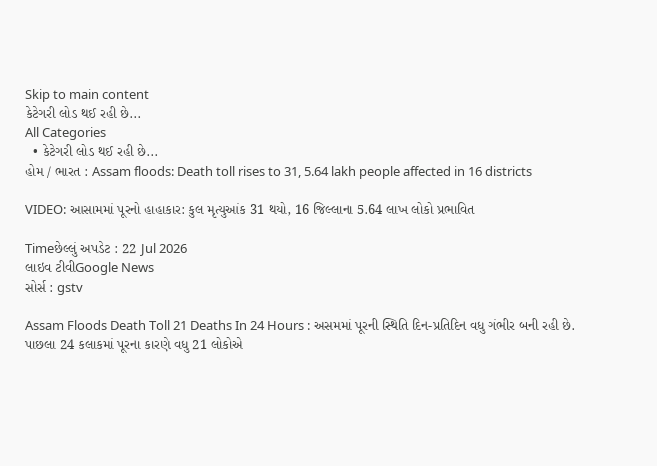Skip to main content
કેટેગરી લોડ થઈ રહી છે...
All Categories
  • કેટેગરી લોડ થઈ રહી છે...
હોમ / ભારત : Assam floods: Death toll rises to 31, 5.64 lakh people affected in 16 districts

VIDEO: આસામમાં પૂરનો હાહાકાર: કુલ મૃત્યુઆંક 31 થયો, 16 જિલ્લાના 5.64 લાખ લોકો પ્રભાવિત

Timeછેલ્લું અપડેટ : 22 Jul 2026
લાઇવ ટીવીGoogle News
સોર્સ : gstv

Assam Floods Death Toll 21 Deaths In 24 Hours : અસમમાં પૂરની સ્થિતિ દિન-પ્રતિદિન વધુ ગંભીર બની રહી છે. પાછલા 24 કલાકમાં પૂરના કારણે વધુ 21 લોકોએ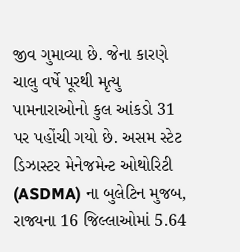જીવ ગુમાવ્યા છે. જેના કારણે ચાલુ વર્ષે પૂરથી મૃત્યુ પામનારાઓનો કુલ આંકડો 31 પર પહોંચી ગયો છે. અસમ સ્ટેટ ડિઝાસ્ટર મેનેજમેન્ટ ઓથોરિટી (ASDMA) ના બુલેટિન મુજબ, રાજ્યના 16 જિલ્લાઓમાં 5.64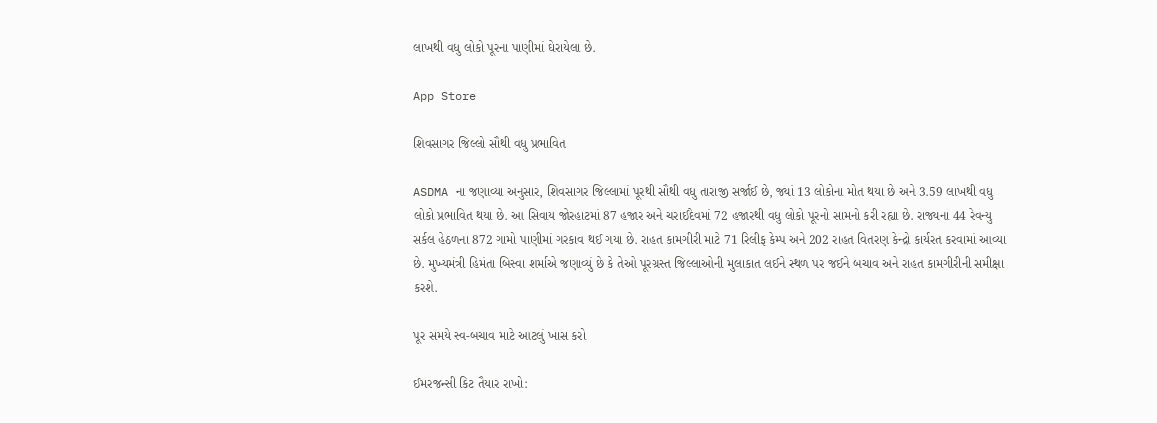લાખથી વધુ લોકો પૂરના પાણીમાં ઘેરાયેલા છે.

App Store

શિવસાગર જિલ્લો સૌથી વધુ પ્રભાવિત

ASDMA ના જણાવ્યા અનુસાર, શિવસાગર જિલ્લામાં પૂરથી સૌથી વધુ તારાજી સર્જાઈ છે, જ્યાં 13 લોકોના મોત થયા છે અને 3.59 લાખથી વધુ લોકો પ્રભાવિત થયા છે. આ સિવાય જોરહાટમાં 87 હજાર અને ચરાઈદેવમાં 72 હજારથી વધુ લોકો પૂરનો સામનો કરી રહ્યા છે. રાજ્યના 44 રેવન્યુ સર્કલ હેઠળના 872 ગામો પાણીમાં ગરકાવ થઈ ગયા છે. રાહત કામગીરી માટે 71 રિલીફ કેમ્પ અને 202 રાહત વિતરણ કેન્દ્રો કાર્યરત કરવામાં આવ્યા છે. મુખ્યમંત્રી હિમંતા બિસ્વા શર્માએ જણાવ્યું છે કે તેઓ પૂરગ્રસ્ત જિલ્લાઓની મુલાકાત લઈને સ્થળ પર જઈને બચાવ અને રાહત કામગીરીની સમીક્ષા કરશે.

પૂર સમયે સ્વ-બચાવ માટે આટલું ખાસ કરો

ઈમરજન્સી કિટ તૈયાર રાખો: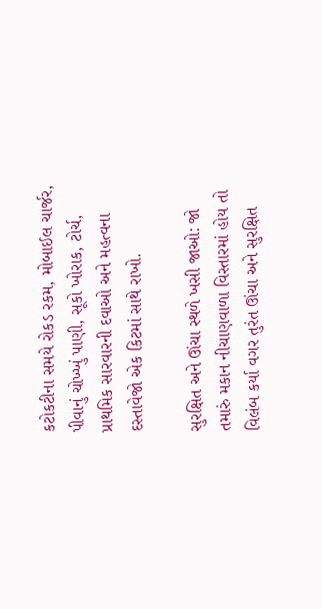કટોકટીના સમયે રોકડ રકમ, મોબાઈલ ચાર્જર, પીવાનું ચોખ્ખું પાણી, સૂકો ખોરાક, ટોર્ચ, પ્રાથમિક સારવારની દવાઓ અને મહત્વના દસ્તાવેજો એક કિટમાં સાથે રાખો.

સુરક્ષિત અને ઊંચા સ્થળે ખસી જાઓ: જો તમારું મકાન નીચાણવાળા વિસ્તારમાં હોય તો વિલંબ કર્યા વગર તુરંત ઊંચા અને સુરક્ષિત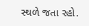સ્થળે જતા રહો.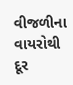વીજળીના વાયરોથી દૂર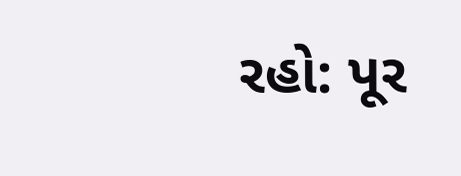રહો: પૂર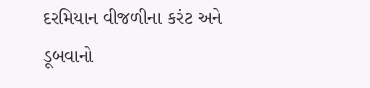દરમિયાન વીજળીના કરંટ અને ડૂબવાનો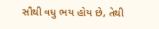સૌથી વધુ ભય હોય છે, તેથી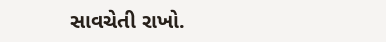સાવચેતી રાખો.